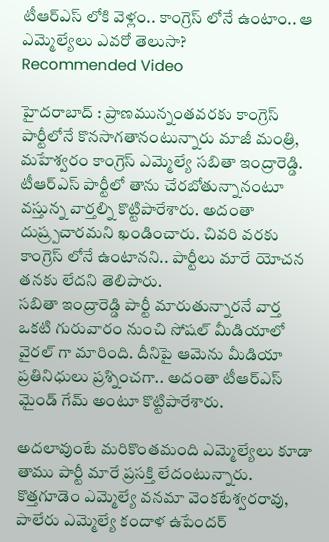టీఆర్ఎస్ లోకి వెళ్లం.. కాంగ్రెస్ లోనే ఉంటాం.. ఆ ఎమ్మెల్యేలు ఎవరో తెలుసా?
Recommended Video

హైదరాబాద్ : ప్రాణమున్నంతవరకు కాంగ్రెస్ పార్టీలోనే కొనసాగతానంటున్నారు మాజీ మంత్రి, మహేశ్వరం కాంగ్రెస్ ఎమ్మెల్యే సబితా ఇంద్రారెడ్డి. టీఆర్ఎస్ పార్టీలో తాను చేరబోతున్నానంటూ వస్తున్న వార్తల్ని కొట్టిపారేశారు. అదంతా దుష్ర్పచారమని ఖండించారు. చివరి వరకు కాంగ్రెస్ లోనే ఉంటానని.. పార్టీలు మారే యోచన తనకు లేదని తెలిపారు.
సబితా ఇంద్రారెడ్డి పార్టీ మారుతున్నారనే వార్త ఒకటి గురువారం నుంచి సోషల్ మీడియాలో వైరల్ గా మారింది. దీనిపై ఆమెను మీడియా ప్రతినిధులు ప్రశ్నించగా.. అదంతా టీఆర్ఎస్ మైండ్ గేమ్ అంటూ కొట్టిపారేశారు.

అదలావుంటే మరికొంతమంది ఎమ్మెల్యేలు కూడా తాము పార్టీ మారే ప్రసక్తి లేదంటున్నారు. కొత్తగూడెం ఎమ్మెల్యే వనమా వెంకటేశ్వరరావు, పాలేరు ఎమ్మెల్యే కందాళ ఉపేందర్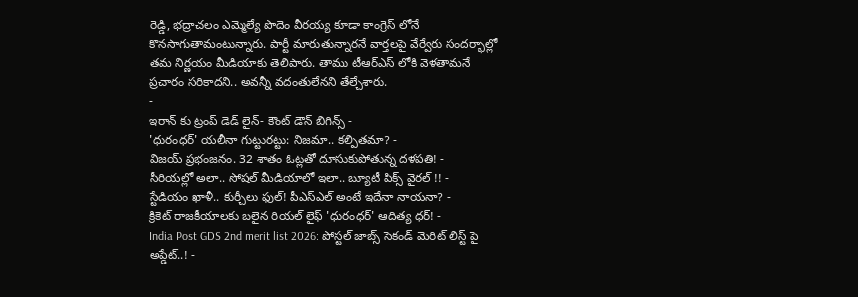రెడ్డి, భద్రాచలం ఎమ్మెల్యే పొదెం వీరయ్య కూడా కాంగ్రెస్ లోనే కొనసాగుతామంటున్నారు. పార్టీ మారుతున్నారనే వార్తలపై వేర్వేరు సందర్భాల్లో తమ నిర్ణయం మీడియాకు తెలిపారు. తాము టీఆర్ఎస్ లోకి వెళతామనే ప్రచారం సరికాదని.. అవన్నీ వదంతులేనని తేల్చేశారు.
-
ఇరాన్ కు ట్రంప్ డెడ్ లైన్- కౌంట్ డౌన్ బిగిన్స్ -
'ధురంధర్' యలీనా గుట్టురట్టు: నిజమా.. కల్పితమా? -
విజయ్ ప్రభంజనం. 32 శాతం ఓట్లతో దూసుకుపోతున్న దళపతి! -
సీరియల్లో అలా.. సోషల్ మీడియాలో ఇలా.. బ్యూటీ పిక్స్ వైరల్ !! -
స్టేడియం ఖాళీ.. కుర్చీలు ఫుల్! పీఎస్ఎల్ అంటే ఇదేనా నాయనా? -
క్రికెట్ రాజకీయాలకు బలైన రియల్ లైఫ్ 'ధురంధర్' ఆదిత్య ధర్! -
India Post GDS 2nd merit list 2026: పోస్టల్ జాబ్స్ సెకండ్ మెరిట్ లిస్ట్ పై అప్డేట్..! -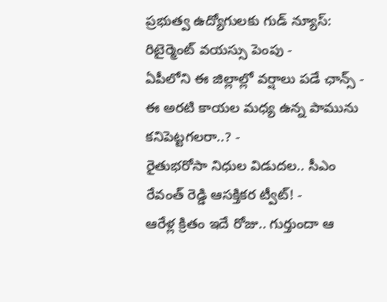ప్రభుత్వ ఉద్యోగులకు గుడ్ న్యూస్: రిటైర్మెంట్ వయస్సు పెంపు -
ఏపీలోని ఈ జిల్లాల్లో వర్షాలు పడే ఛాన్స్ -
ఈ అరటి కాయల మధ్య ఉన్న పామును కనిపెట్టగలరా..? -
రైతుభరోసా నిధుల విడుదల.. సీఎం రేవంత్ రెడ్డి ఆసక్తికర ట్వీట్! -
ఆరేళ్ల క్రితం ఇదే రోజు.. గుర్తుందా ఆ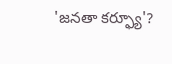'జనతా కర్ఫ్యూ'?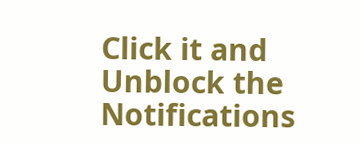Click it and Unblock the Notifications